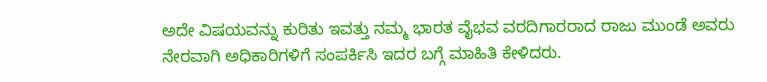ಅದೇ ವಿಷಯವನ್ನು ಕುರಿತು ಇವತ್ತು ನಮ್ಮ ಭಾರತ ವೈಭವ ವರದಿಗಾರರಾದ ರಾಜು ಮುಂಡೆ ಅವರು ನೇರವಾಗಿ ಅಧಿಕಾರಿಗಳಿಗೆ ಸಂಪರ್ಕಿಸಿ ಇದರ ಬಗ್ಗೆ ಮಾಹಿತಿ ಕೇಳಿದರು.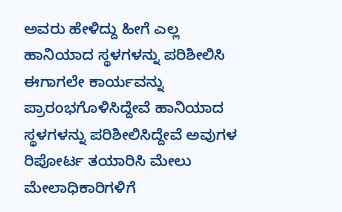ಅವರು ಹೇಳಿದ್ದು ಹೀಗೆ ಎಲ್ಲ ಹಾನಿಯಾದ ಸ್ಥಳಗಳನ್ನು ಪರಿಶೀಲಿಸಿ ಈಗಾಗಲೇ ಕಾರ್ಯವನ್ನು ಪ್ರಾರಂಭಗೊಳಿಸಿದ್ದೇವೆ ಹಾನಿಯಾದ ಸ್ಥಳಗಳನ್ನು ಪರಿಶೀಲಿಸಿದ್ದೇವೆ ಅವುಗಳ ರಿಪೋರ್ಟ ತಯಾರಿಸಿ ಮೇಲು ಮೇಲಾಧಿಕಾರಿಗಳಿಗೆ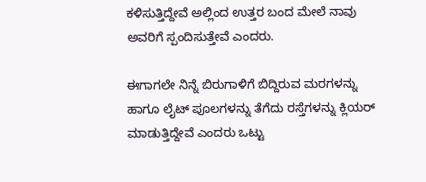ಕಳಿಸುತ್ತಿದ್ದೇವೆ ಅಲ್ಲಿಂದ ಉತ್ತರ ಬಂದ ಮೇಲೆ ನಾವು ಅವರಿಗೆ ಸ್ಪಂದಿಸುತ್ತೇವೆ ಎಂದರು.

ಈಗಾಗಲೇ ನಿನ್ನೆ ಬಿರುಗಾಳಿಗೆ ಬಿದ್ದಿರುವ ಮರಗಳನ್ನು ಹಾಗೂ ಲೈಟ್ ಪೂಲಗಳನ್ನು ತೆಗೆದು ರಸ್ತೆಗಳನ್ನು ಕ್ಲಿಯರ್ ಮಾಡುತ್ತಿದ್ದೇವೆ ಎಂದರು ಒಟ್ಟು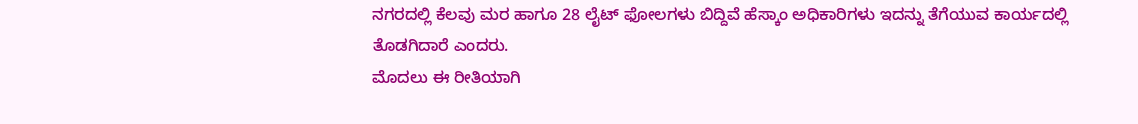ನಗರದಲ್ಲಿ ಕೆಲವು ಮರ ಹಾಗೂ 28 ಲೈಟ್ ಫೋಲಗಳು ಬಿದ್ದಿವೆ ಹೆಸ್ಕಾಂ ಅಧಿಕಾರಿಗಳು ಇದನ್ನು ತೆಗೆಯುವ ಕಾರ್ಯದಲ್ಲಿ ತೊಡಗಿದಾರೆ ಎಂದರು.
ಮೊದಲು ಈ ರೀತಿಯಾಗಿ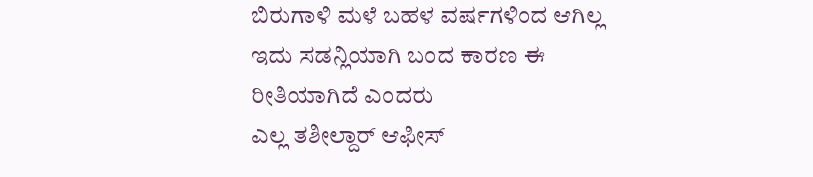ಬಿರುಗಾಳಿ ಮಳೆ ಬಹಳ ವರ್ಷಗಳಿಂದ ಆಗಿಲ್ಲ ಇದು ಸಡನ್ಲಿಯಾಗಿ ಬಂದ ಕಾರಣ ಈ ರೀತಿಯಾಗಿದೆ ಎಂದರು
ಎಲ್ಲ ತಶೀಲ್ದಾರ್ ಆಫೀಸ್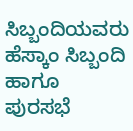ಸಿಬ್ಬಂದಿಯವರು ಹೆಸ್ಕಾಂ ಸಿಬ್ಬಂದಿ ಹಾಗೂ ಪುರಸಭೆ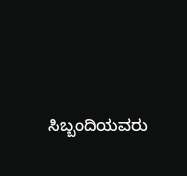ಸಿಬ್ಬಂದಿಯವರು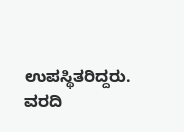ಉಪಸ್ಥಿತರಿದ್ದರು.
ವರದಿ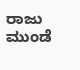ರಾಜು ಮುಂಡೆ